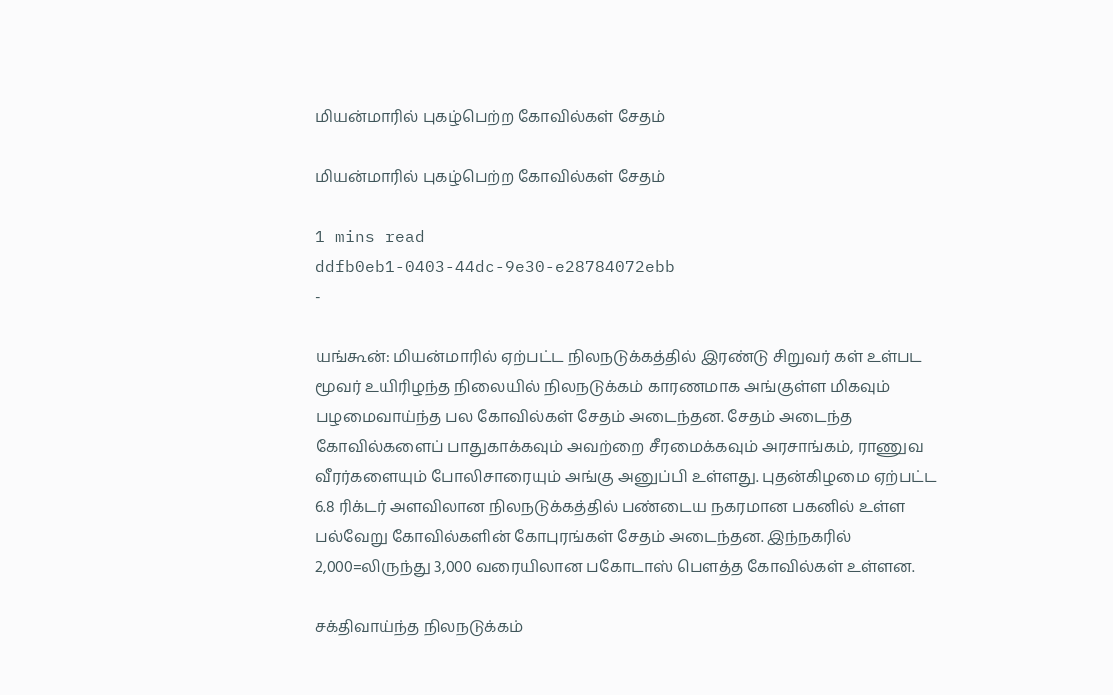மியன்மாரில் புகழ்பெற்ற கோவில்கள் சேதம்

மியன்மாரில் புகழ்பெற்ற கோவில்கள் சேதம்

1 mins read
ddfb0eb1-0403-44dc-9e30-e28784072ebb
-

யங்கூன்: மியன்மாரில் ஏற்பட்ட நிலநடுக்கத்தில் இரண்டு சிறுவர் கள் உள்பட மூவர் உயிரிழந்த நிலையில் நிலநடுக்கம் காரணமாக அங்குள்ள மிகவும் பழமைவாய்ந்த பல கோவில்கள் சேதம் அடைந்தன. சேதம் அடைந்த கோவில்களைப் பாதுகாக்கவும் அவற்றை சீரமைக்கவும் அரசாங்கம், ராணுவ வீரர்களையும் போலிசாரையும் அங்கு அனுப்பி உள்ளது. புதன்கிழமை ஏற்பட்ட 6.8 ரிக்டர் அளவிலான நிலநடுக்கத்தில் பண்டைய நகரமான பகனில் உள்ள பல்வேறு கோவில்களின் கோபுரங்கள் சேதம் அடைந்தன. இந்நகரில் 2,000=லிருந்து 3,000 வரையிலான பகோடாஸ் பெளத்த கோவில்கள் உள்ளன.

சக்திவாய்ந்த நிலநடுக்கம்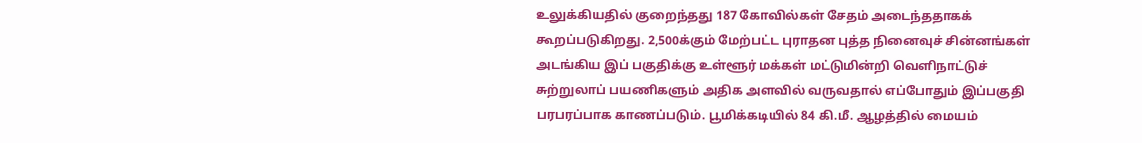உலுக்கியதில் குறைந்தது 187 கோவில்கள் சேதம் அடைந்ததாகக் கூறப்படுகிறது. 2,500க்கும் மேற்பட்ட புராதன புத்த நினைவுச் சின்னங்கள் அடங்கிய இப் பகுதிக்கு உள்ளூர் மக்கள் மட்டுமின்றி வெளிநாட்டுச் சுற்றுலாப் பயணிகளும் அதிக அளவில் வருவதால் எப்போதும் இப்பகுதி பரபரப்பாக காணப்படும். பூமிக்கடியில் 84 கி.மீ. ஆழத்தில் மையம்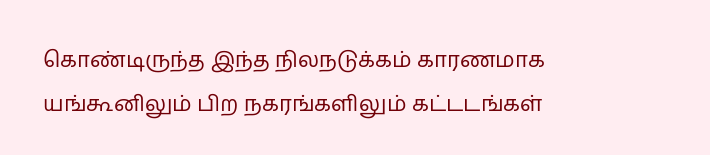கொண்டிருந்த இந்த நிலநடுக்கம் காரணமாக யங்கூனிலும் பிற நகரங்களிலும் கட்டடங்கள்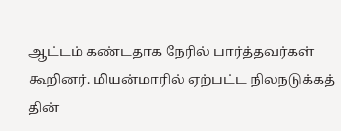ஆட்டம் கண்டதாக நேரில் பார்த்தவர்கள் கூறினர். மியன்மாரில் ஏற்பட்ட நிலநடுக்கத் தின்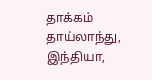தாக்கம் தாய்லாந்து, இந்தியா,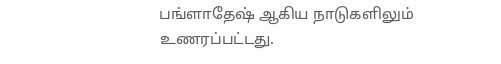பங்ளாதேஷ் ஆகிய நாடுகளிலும் உணரப்பட்டது.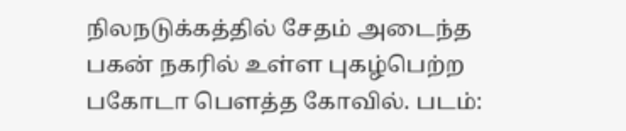நிலநடுக்கத்தில் சேதம் அடைந்த பகன் நகரில் உள்ள புகழ்பெற்ற பகோடா பெளத்த கோவில். படம்: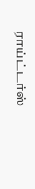ராய்ட்டர்ஸ்